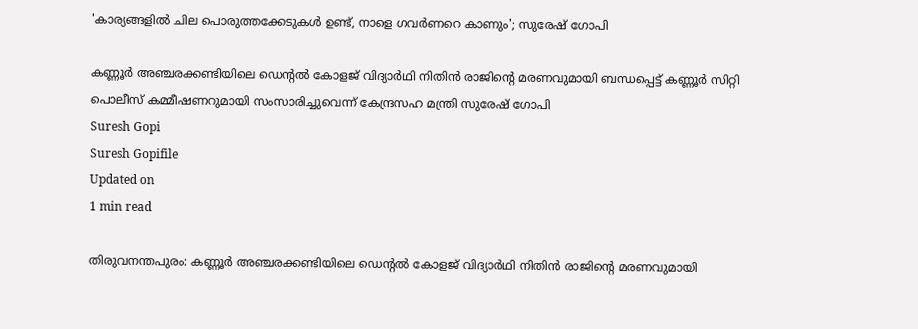'കാര്യങ്ങളില്‍ ചില പൊരുത്തക്കേടുകള്‍ ഉണ്ട്, നാളെ ഗവര്‍ണറെ കാണും'; സുരേഷ് ഗോപി

കണ്ണൂര്‍ അഞ്ചരക്കണ്ടിയിലെ ഡെന്റല്‍ കോളജ് വിദ്യാര്‍ഥി നിതിന്‍ രാജിന്റെ മരണവുമായി ബന്ധപ്പെട്ട് കണ്ണൂര്‍ സിറ്റി പൊലീസ് കമ്മീഷണറുമായി സംസാരിച്ചുവെന്ന് കേന്ദ്രസഹ മന്ത്രി സുരേഷ് ഗോപി
Suresh Gopi
Suresh Gopifile
Updated on
1 min read

തിരുവനന്തപുരം: കണ്ണൂര്‍ അഞ്ചരക്കണ്ടിയിലെ ഡെന്റല്‍ കോളജ് വിദ്യാര്‍ഥി നിതിന്‍ രാജിന്റെ മരണവുമായി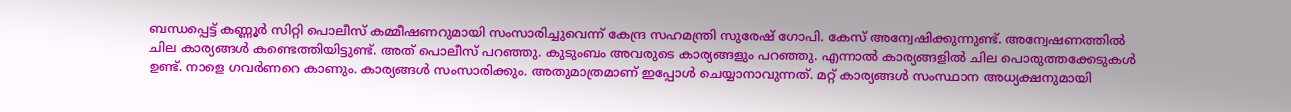ബന്ധപ്പെട്ട് കണ്ണൂര്‍ സിറ്റി പൊലീസ് കമ്മീഷണറുമായി സംസാരിച്ചുവെന്ന് കേന്ദ്ര സഹമന്ത്രി സുരേഷ് ഗോപി. കേസ് അന്വേഷിക്കുന്നുണ്ട്. അന്വേഷണത്തില്‍ ചില കാര്യങ്ങള്‍ കണ്ടെത്തിയിട്ടുണ്ട്. അത് പൊലീസ് പറഞ്ഞു. കുടുംബം അവരുടെ കാര്യങ്ങളും പറഞ്ഞു. എന്നാല്‍ കാര്യങ്ങളില്‍ ചില പൊരുത്തക്കേടുകള്‍ ഉണ്ട്. നാളെ ഗവര്‍ണറെ കാണും. കാര്യങ്ങള്‍ സംസാരിക്കും. അതുമാത്രമാണ് ഇപ്പോള്‍ ചെയ്യാനാവുന്നത്. മറ്റ് കാര്യങ്ങള്‍ സംസ്ഥാന അധ്യക്ഷനുമായി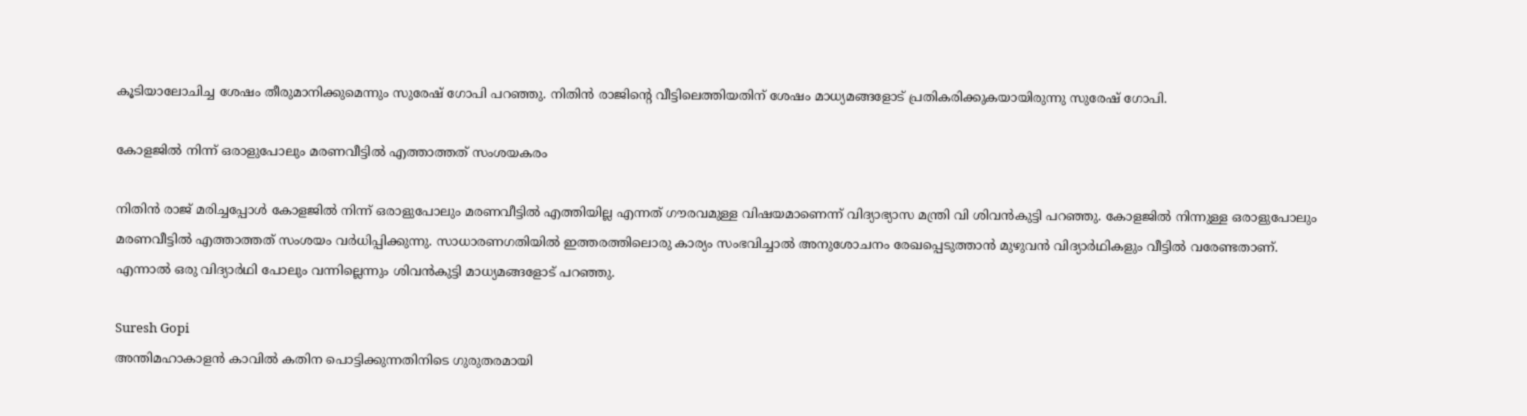കൂടിയാലോചിച്ച ശേഷം തീരുമാനിക്കുമെന്നും സുരേഷ് ഗോപി പറഞ്ഞു. നിതിന്‍ രാജിന്റെ വീട്ടിലെത്തിയതിന് ശേഷം മാധ്യമങ്ങളോട് പ്രതികരിക്കുകയായിരുന്നു സുരേഷ് ഗോപി.

കോളജില്‍ നിന്ന് ഒരാളുപോലും മരണവീട്ടില്‍ എത്താത്തത് സംശയകരം

നിതിന്‍ രാജ് മരിച്ചപ്പോള്‍ കോളജില്‍ നിന്ന് ഒരാളുപോലും മരണവീട്ടില്‍ എത്തിയില്ല എന്നത് ഗൗരവമുള്ള വിഷയമാണെന്ന് വിദ്യാഭ്യാസ മന്ത്രി വി ശിവന്‍കുട്ടി പറഞ്ഞു. കോളജില്‍ നിന്നുള്ള ഒരാളുപോലും മരണവീട്ടില്‍ എത്താത്തത് സംശയം വര്‍ധിപ്പിക്കുന്നു. സാധാരണഗതിയില്‍ ഇത്തരത്തിലൊരു കാര്യം സംഭവിച്ചാല്‍ അനുശോചനം രേഖപ്പെടുത്താന്‍ മുഴുവന്‍ വിദ്യാര്‍ഥികളും വീട്ടില്‍ വരേണ്ടതാണ്. എന്നാല്‍ ഒരു വിദ്യാര്‍ഥി പോലും വന്നില്ലെന്നും ശിവന്‍കുട്ടി മാധ്യമങ്ങളോട് പറഞ്ഞു.

Suresh Gopi
അന്തിമഹാകാളന്‍ കാവില്‍ കതിന പൊട്ടിക്കുന്നതിനിടെ ഗുരുതരമായി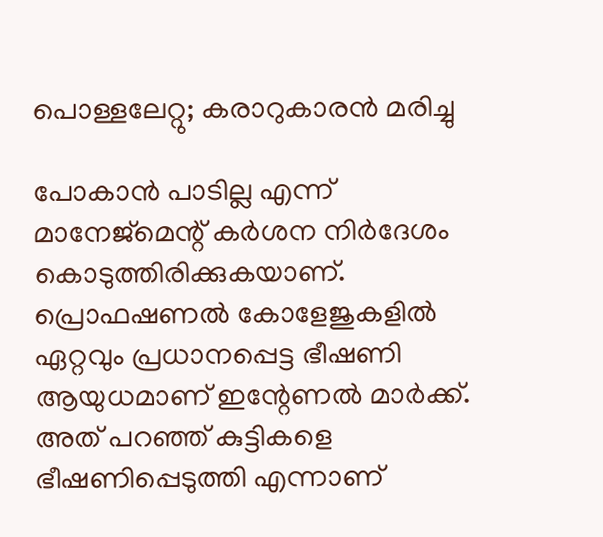പൊള്ളലേറ്റു; കരാറുകാരന്‍ മരിച്ചു

പോകാന്‍ പാടില്ല എന്ന് മാനേജ്മെന്റ് കര്‍ശന നിര്‍ദേശം കൊടുത്തിരിക്കുകയാണ്. പ്രൊഫഷണല്‍ കോളേജുകളില്‍ ഏറ്റവും പ്രധാനപ്പെട്ട ഭീഷണി ആയുധമാണ് ഇന്റേണല്‍ മാര്‍ക്ക്. അത് പറഞ്ഞ് കുട്ടികളെ ഭീഷണിപ്പെടുത്തി എന്നാണ്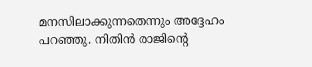മനസിലാക്കുന്നതെന്നും അദ്ദേഹം പറഞ്ഞു. നിതിന്‍ രാജിന്റെ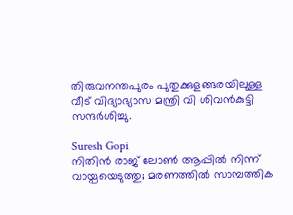തിരുവനന്തപുരം പുതുക്കുളങ്ങരയിലുള്ള വീട് വിദ്യാഭ്യാസ മന്ത്രി വി ശിവന്‍കുട്ടി സന്ദര്‍ശിച്ചു.

Suresh Gopi
നിതിൻ രാജ് ലോൺ ആപ്പിൽ നിന്ന് വായ്പയെടുത്തു; മരണത്തിൽ സാമ്പത്തിക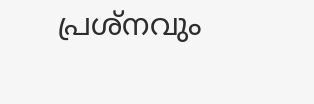പ്രശ്നവും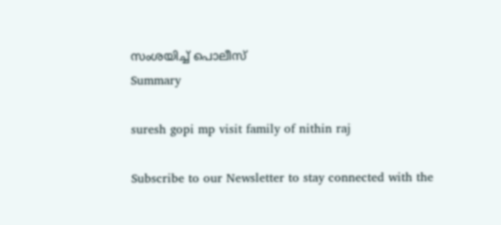സംശയിച്ച് പൊലീസ്
Summary

suresh gopi mp visit family of nithin raj

Subscribe to our Newsletter to stay connected with the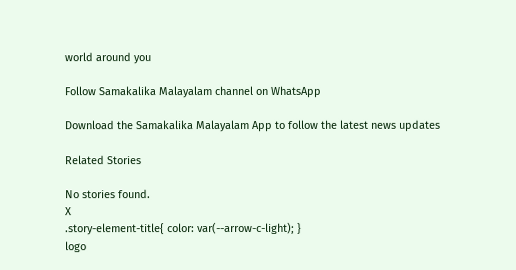world around you

Follow Samakalika Malayalam channel on WhatsApp

Download the Samakalika Malayalam App to follow the latest news updates

Related Stories

No stories found.
X
.story-element-title{ color: var(--arrow-c-light); }
logo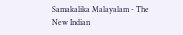Samakalika Malayalam - The New Indian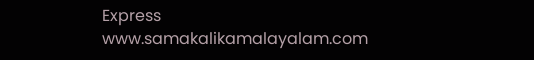Express
www.samakalikamalayalam.com